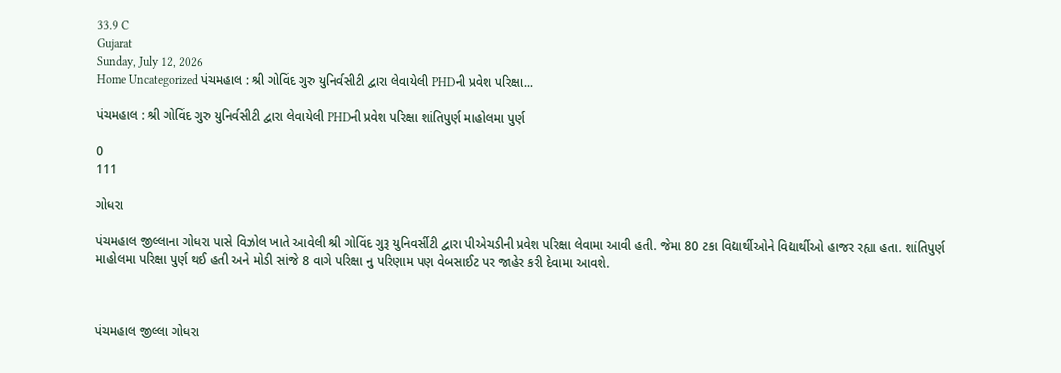33.9 C
Gujarat
Sunday, July 12, 2026
Home Uncategorized પંચમહાલ : શ્રી ગોવિંદ ગુરુ યુનિર્વસીટી દ્વારા લેવાયેલી PHDની પ્રવેશ પરિક્ષા...

પંચમહાલ : શ્રી ગોવિંદ ગુરુ યુનિર્વસીટી દ્વારા લેવાયેલી PHDની પ્રવેશ પરિક્ષા શાંતિપુર્ણ માહોલમા પુર્ણ

0
111

ગોધરા

પંચમહાલ જીલ્લાના ગોધરા પાસે વિઝોલ ખાતે આવેલી શ્રી ગોવિંદ ગુરૂ યુનિવર્સીટી દ્વારા પીએચડીની પ્રવેશ પરિક્ષા લેવામા આવી હતી. જેમા 80 ટકા વિદ્યાર્થીઓને વિદ્યાર્થીઓ હાજર રહ્યા હતા. શાંતિપુર્ણ માહોલમા પરિક્ષા પુર્ણ થઈ હતી અને મોડી સાંજે 8 વાગે પરિક્ષા નુ પરિણામ પણ વેબસાઈટ પર જાહેર કરી દેવામા આવશે.



પંચમહાલ જીલ્લા ગોધરા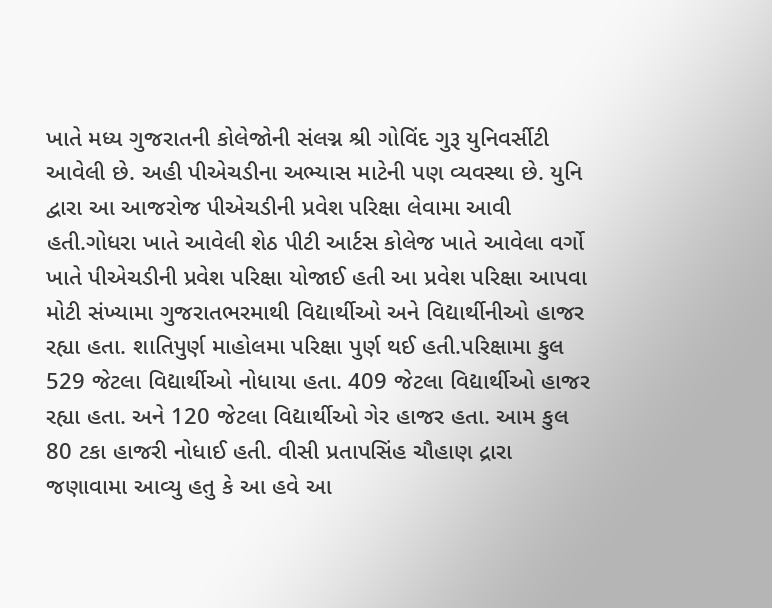ખાતે મધ્ય ગુજરાતની કોલેજોની સંલગ્ન શ્રી ગોવિંદ ગુરૂ યુનિવર્સીટી આવેલી છે. અહી પીએચડીના અભ્યાસ માટેની પણ વ્યવસ્થા છે. યુનિ દ્વારા આ આજરોજ પીએચડીની પ્રવેશ પરિક્ષા લેવામા આવી હતી.ગોધરા ખાતે આવેલી શેઠ પીટી આર્ટસ કોલેજ ખાતે આવેલા વર્ગો ખાતે પીએચડીની પ્રવેશ પરિક્ષા યોજાઈ હતી આ પ્રવેશ પરિક્ષા આપવા મોટી સંખ્યામા ગુજરાતભરમાથી વિદ્યાર્થીઓ અને વિદ્યાર્થીનીઓ હાજર રહ્યા હતા. શાતિપુર્ણ માહોલમા પરિક્ષા પુર્ણ થઈ હતી.પરિક્ષામા કુલ 529 જેટલા વિદ્યાર્થીઓ નોધાયા હતા. 409 જેટલા વિદ્યાર્થીઓ હાજર રહ્યા હતા. અને 120 જેટલા વિદ્યાર્થીઓ ગેર હાજર હતા. આમ કુલ 80 ટકા હાજરી નોધાઈ હતી. વીસી પ્રતાપસિંહ ચૌહાણ દ્રારા જણાવામા આવ્યુ હતુ કે આ હવે આ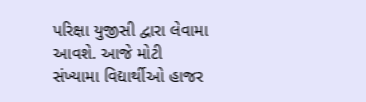પરિક્ષા યુજીસી દ્વારા લેવામા આવશે. આજે મોટી સંખ્યામા વિદ્યાર્થીઓ હાજર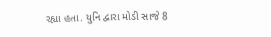રહ્યા હતા. યુનિ દ્વારા મોડી સાજે 8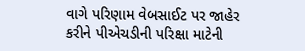વાગે પરિણામ વેબસાઈટ પર જાહેર કરીને પીએચડીની પરિક્ષા માટેની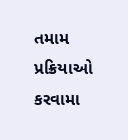તમામ પ્રક્રિયાઓ કરવામા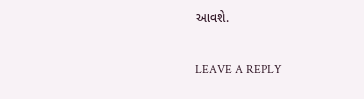આવશે.

LEAVE A REPLY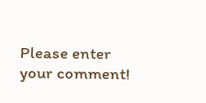Please enter your comment!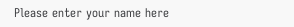Please enter your name here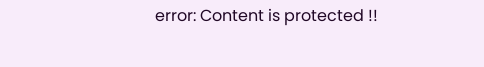error: Content is protected !!